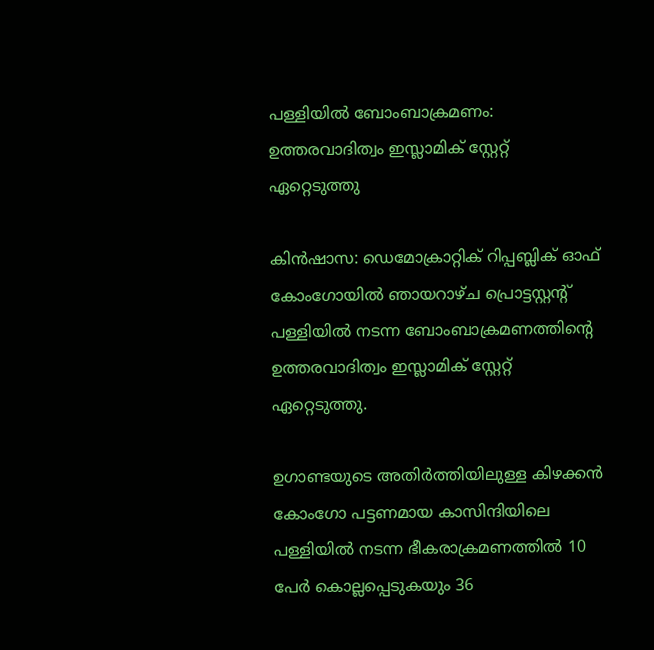പള്ളിയില്‍ ബോംബാക്രമണം: ഉത്തരവാദിത്വം ഇസ്ലാമിക് സ്റ്റേറ്റ് ഏറ്റെടുത്തു

കിന്‍ഷാസ: ഡെമോക്രാറ്റിക് റിപ്പബ്ലിക് ഓഫ് കോംഗോയില്‍ ഞായറാഴ്ച പ്രൊട്ടസ്റ്റന്‍റ് പള്ളിയില്‍ നടന്ന ബോംബാക്രമണത്തിന്‍റെ ഉത്തരവാദിത്വം ഇസ്ലാമിക് സ്റ്റേറ്റ് ഏറ്റെടുത്തു.

ഉഗാണ്ടയുടെ അതിര്‍ത്തിയിലുള്ള കിഴക്കന്‍ കോംഗോ പട്ടണമായ കാസിന്ദിയിലെ പള്ളിയില്‍ നടന്ന ഭീകരാക്രമണത്തില്‍ 10 പേര്‍ കൊല്ലപ്പെടുകയും 36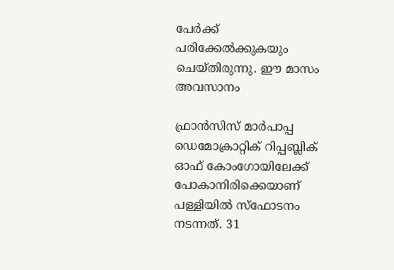പേര്‍ക്ക് പരിക്കേല്‍ക്കുകയും ചെയ്തിരുന്നു. ഈ മാസം അവസാനം

ഫ്രാന്‍സിസ് മാര്‍പാപ്പ ഡെമോക്രാറ്റിക് റിപ്പബ്ലിക് ഓഫ് കോംഗോയിലേക്ക് പോകാനിരിക്കെയാണ് പള്ളിയില്‍ സ്ഫോടനം നടന്നത്. 31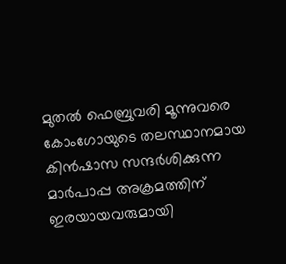മുതല്‍ ഫെബ്രുവരി മൂന്നുവരെ കോംഗോയുടെ തലസ്ഥാനമായ കിന്‍ഷാസ സന്ദര്‍ശിക്കുന്ന മാര്‍പാപ്പ അക്രമത്തിന് ഇരയായവരുമായി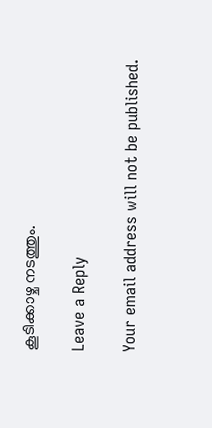കൂടിക്കാഴ്ച നടത്തും.

Leave a Reply

Your email address will not be published.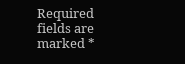Required fields are marked *